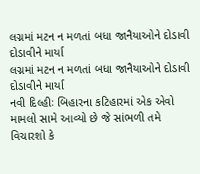લગ્નમાં મટન ન મળતાં બધા જાનૈયાઓને દોડાવી દોડાવીને માર્યા
લગ્નમાં મટન ન મળતાં બધા જાનૈયાઓને દોડાવી દોડાવીને માર્યા
નવી દિલ્હીઃ બિહારના કટિહારમાં એક એવો મામલો સામે આવ્યો છે જે સાંભળી તમે વિચારશો કે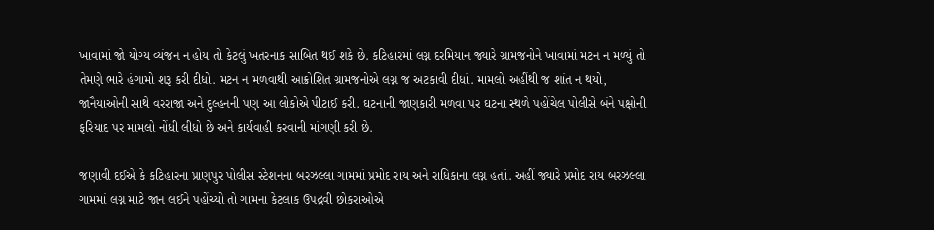ખાવામાં જો યોગ્ય વ્યંજન ન હોય તો કેટલું ખતરનાક સાબિત થઈ શકે છે. કટિહારમાં લગ્ન દરમિયાન જ્યારે ગ્રામજનોને ખાવામાં મટન ન મળ્યું તો તેમણે ભારે હંગામો શરૂ કરી દીધો. મટન ન મળવાથી આક્રોશિત ગ્રામજનોએ લગ્ન જ અટકાવી દીધાં. મામલો અહીંથી જ શાંત ન થયો, જાનૈયાઓની સાથે વરરાજા અને દુલ્હનની પણ આ લોકોએ પીટાઈ કરી. ઘટનાની જાણકારી મળવા પર ઘટના સ્થળે પહોંચેલ પોલીસે બંને પક્ષોની ફરિયાદ પર મામલો નોંધી લીધો છે અને કાર્યવાહી કરવાની માંગણી કરી છે.

જણાવી દઈએ કે કટિહારના પ્રાણપુર પોલીસ સ્ટેશનના બરઝલ્લા ગામમાં પ્રમોદ રાય અને રાધિકાના લગ્ન હતાં. અહીં જ્યારે પ્રમોદ રાય બરઝલ્લા ગામમાં લગ્ન માટે જાન લઈને પહોંચ્યો તો ગામના કેટલાક ઉપદ્રવી છોકરાઓએ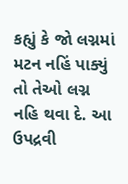કહ્યું કે જો લગ્નમાં મટન નહિં પાક્યું તો તેઓ લગ્ન નહિ થવા દે. આ ઉપદ્રવી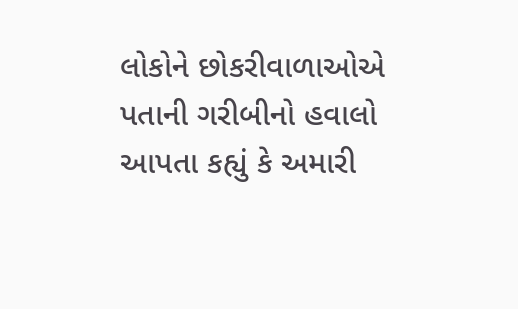લોકોને છોકરીવાળાઓએ પતાની ગરીબીનો હવાલો આપતા કહ્યું કે અમારી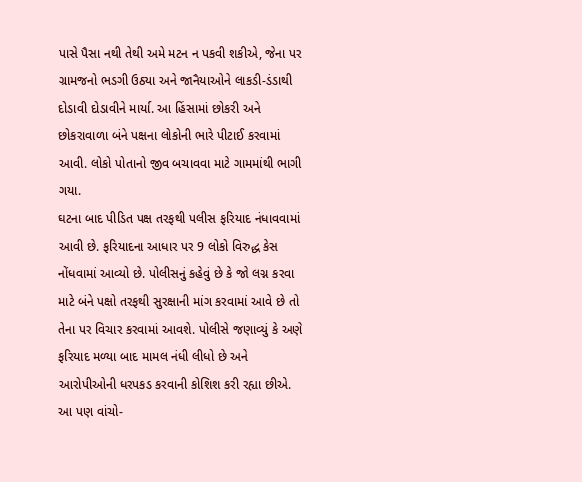પાસે પૈસા નથી તેથી અમે મટન ન પકવી શકીએ, જેના પર ગ્રામજનો ભડગી ઉઠ્યા અને જાનૈયાઓને લાકડી-ડંડાથી દોડાવી દોડાવીને માર્યા. આ હિંસામાં છોકરી અને છોકરાવાળા બંને પક્ષના લોકોની ભારે પીટાઈ કરવામાં આવી. લોકો પોતાનો જીવ બચાવવા માટે ગામમાંથી ભાગી ગયા.
ઘટના બાદ પીડિત પક્ષ તરફથી પલીસ ફરિયાદ નંધાવવામાં આવી છે. ફરિયાદના આધાર પર 9 લોકો વિરુદ્ધ કેસ નોંધવામાં આવ્યો છે. પોલીસનું કહેવું છે કે જો લગ્ન કરવા માટે બંને પક્ષો તરફથી સુરક્ષાની માંગ કરવામાં આવે છે તો તેના પર વિચાર કરવામાં આવશે. પોલીસે જણાવ્યું કે અણે ફરિયાદ મળ્યા બાદ મામલ નંધી લીધો છે અને આરોપીઓની ધરપકડ કરવાની કોશિશ કરી રહ્યા છીએ.
આ પણ વાંચો-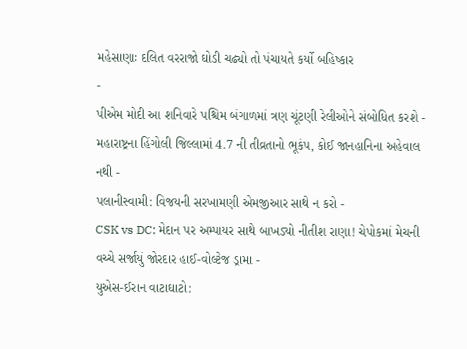મહેસાણાઃ દલિત વરરાજો ઘોડી ચઢ્યો તો પંચાયતે કર્યો બહિષ્કાર
-
પીએમ મોદી આ શનિવારે પશ્ચિમ બંગાળમાં ત્રણ ચૂંટણી રેલીઓને સંબોધિત કરશે -
મહારાષ્ટ્રના હિંગોલી જિલ્લામાં 4.7 ની તીવ્રતાનો ભૂકંપ, કોઈ જાનહાનિના અહેવાલ નથી -
પલાનીસ્વામી: વિજયની સરખામણી એમજીઆર સાથે ન કરો -
CSK vs DC: મેદાન પર અમ્પાયર સાથે બાખડ્યો નીતીશ રાણા! ચેપોકમાં મેચની વચ્ચે સર્જાયું જોરદાર હાઈ-વોલ્ટેજ ડ્રામા -
યુએસ-ઈરાન વાટાઘાટો: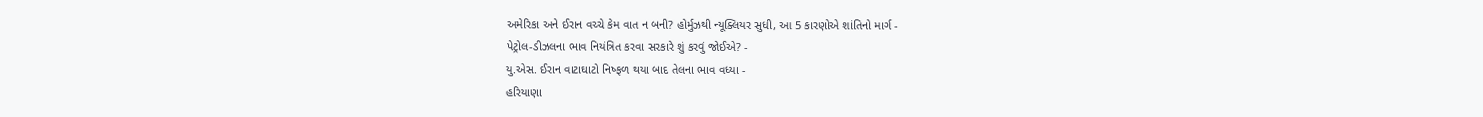અમેરિકા અને ઈરાન વચ્ચે કેમ વાત ન બની? હોર્મુઝથી ન્યૂક્લિયર સુધી, આ 5 કારણોએ શાંતિનો માર્ગ -
પેટ્રોલ-ડીઝલના ભાવ નિયંત્રિત કરવા સરકારે શું કરવું જોઈએ? -
યુ.એસ. ઈરાન વાટાઘાટો નિષ્ફળ થયા બાદ તેલના ભાવ વધ્યા -
હરિયાણા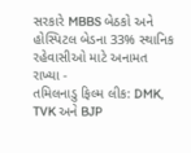સરકારે MBBS બેઠકો અને હોસ્પિટલ બેડના 33% સ્થાનિક રહેવાસીઓ માટે અનામત રાખ્યા -
તમિલનાડુ ફિલ્મ લીક: DMK, TVK અને BJP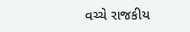વચ્ચે રાજકીય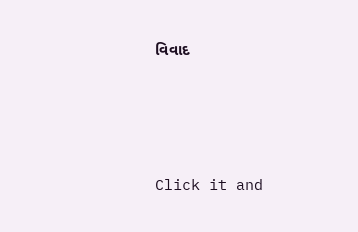વિવાદ




Click it and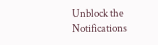Unblock the Notifications